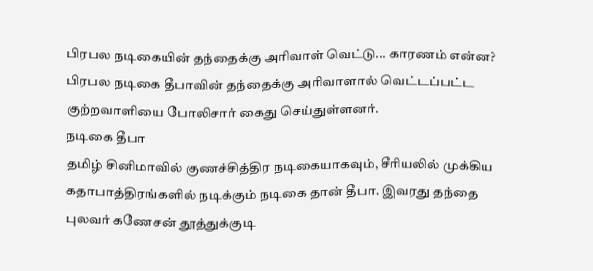பிரபல நடிகையின் தந்தைக்கு அரிவாள் வெட்டு... காரணம் என்ன?
பிரபல நடிகை தீபாவின் தந்தைக்கு அரிவாளால் வெட்டப்பட்ட குற்றவாளியை போலிசார் கைது செய்துள்ளனர்.
நடிகை தீபா
தமிழ் சினிமாவில் குணச்சித்திர நடிகையாகவும், சீரியலில் முக்கிய கதாபாத்திரங்களில் நடிக்கும் நடிகை தான் தீபா. இவரது தந்தை புலவர் கணேசன் தூத்துக்குடி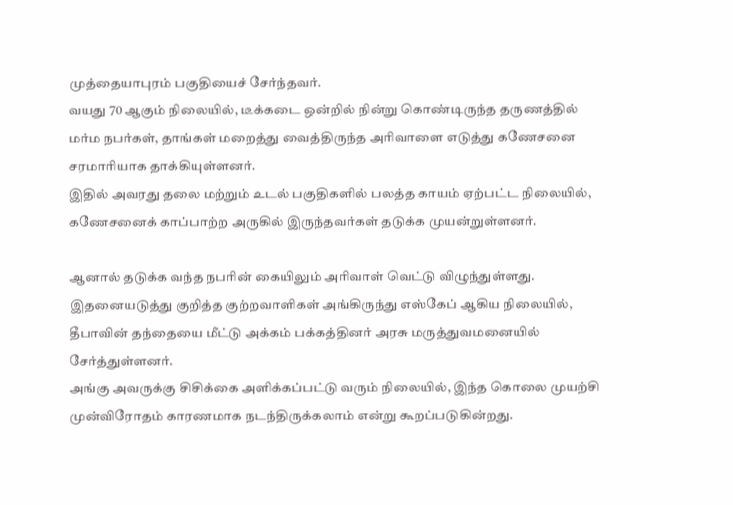முத்தையாபுரம் பகுதியைச் சேர்ந்தவர்.
வயது 70 ஆகும் நிலையில், டீக்கடை ஒன்றில் நின்று கொண்டிருந்த தருணத்தில் மர்ம நபர்கள், தாங்கள் மறைத்து வைத்திருந்த அரிவாளை எடுத்து கணேசனை சரமாரியாக தாக்கியுள்ளனர்.
இதில் அவரது தலை மற்றும் உடல் பகுதிகளில் பலத்த காயம் ஏற்பட்ட நிலையில், கணேசனைக் காப்பாற்ற அருகில் இருந்தவர்கள் தடுக்க முயன்றுள்ளனர்.

ஆனால் தடுக்க வந்த நபரின் கையிலும் அரிவாள் வெட்டு விழுந்துள்ளது. இதனையடுத்து குறித்த குற்றவாளிகள் அங்கிருந்து எஸ்கேப் ஆகிய நிலையில், தீபாவின் தந்தையை மீட்டு அக்கம் பக்கத்தினர் அரசு மருத்துவமனையில் சேர்த்துள்ளனர்.
அங்கு அவருக்கு சிசிக்கை அளிக்கப்பட்டு வரும் நிலையில், இந்த கொலை முயற்சி முன்விரோதம் காரணமாக நடந்திருக்கலாம் என்று கூறப்படுகின்றது.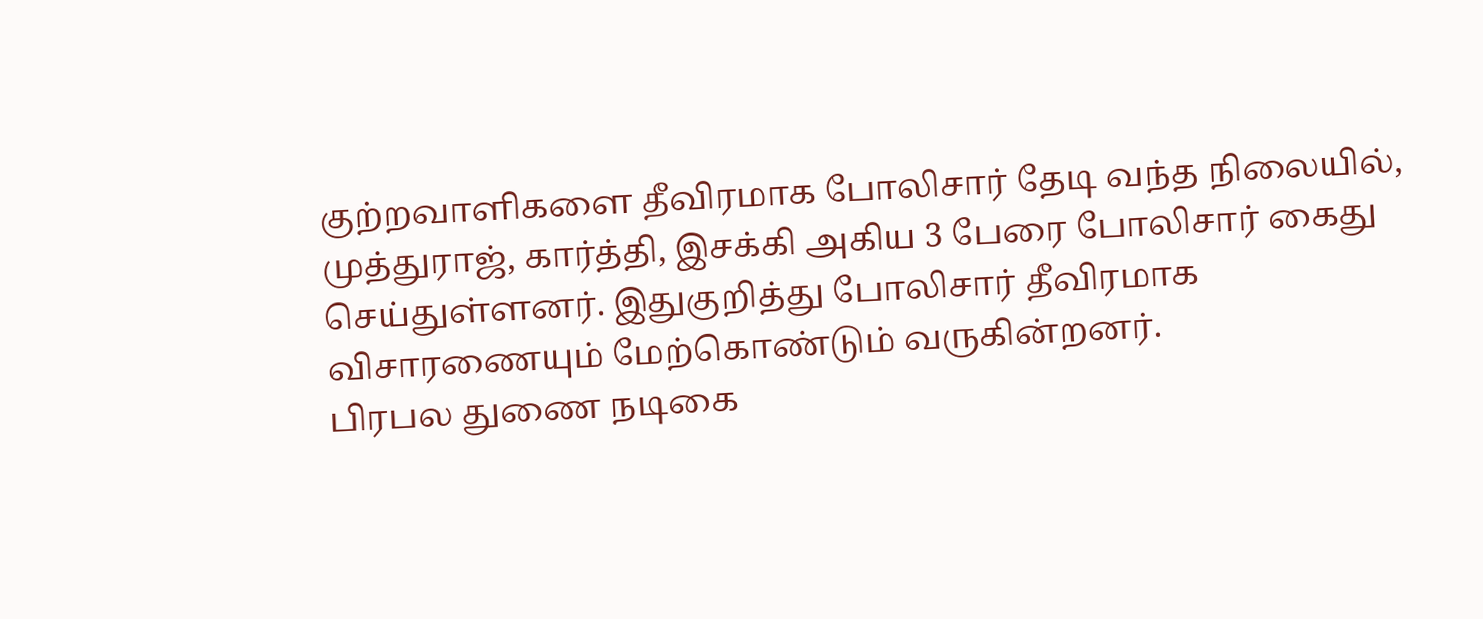குற்றவாளிகளை தீவிரமாக போலிசார் தேடி வந்த நிலையில், முத்துராஜ், கார்த்தி, இசக்கி அகிய 3 பேரை போலிசார் கைது செய்துள்ளனர். இதுகுறித்து போலிசார் தீவிரமாக விசாரணையும் மேற்கொண்டும் வருகின்றனர்.
பிரபல துணை நடிகை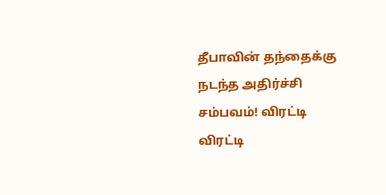தீபாவின் தந்தைக்கு நடந்த அதிர்ச்சி சம்பவம்! விரட்டி விரட்டி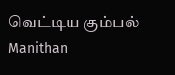வெட்டிய கும்பல் Manithan